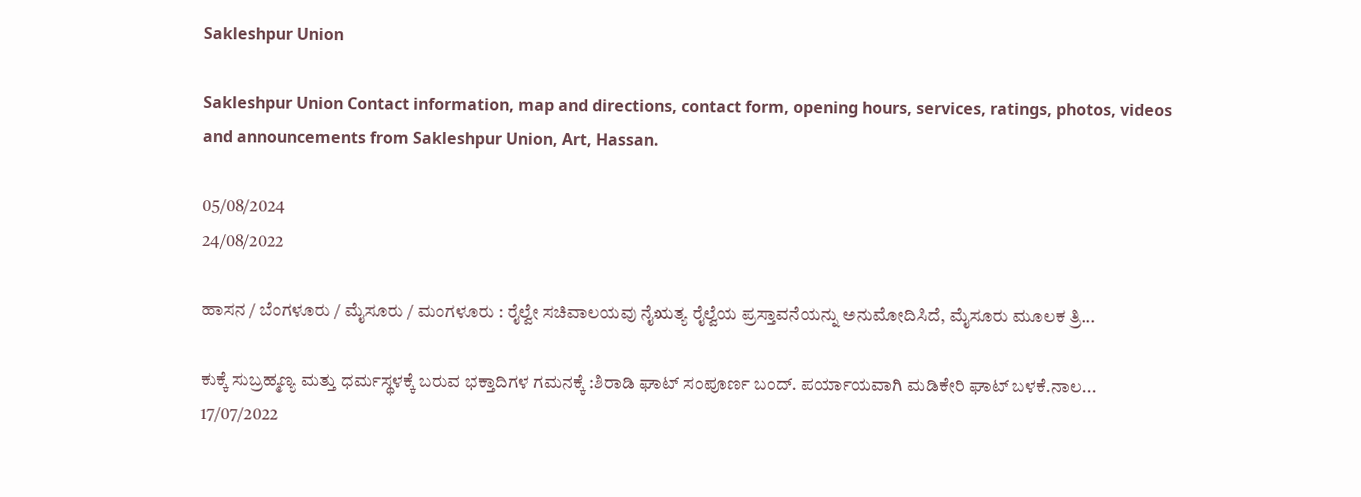Sakleshpur Union

Sakleshpur Union Contact information, map and directions, contact form, opening hours, services, ratings, photos, videos and announcements from Sakleshpur Union, Art, Hassan.

05/08/2024
24/08/2022

ಹಾಸನ / ಬೆಂಗಳೂರು / ಮೈಸೂರು / ಮಂಗಳೂರು : ರೈಲ್ವೇ ಸಚಿವಾಲಯವು ನೈಋತ್ಯ ರೈಲ್ವೆಯ ಪ್ರಸ್ತಾವನೆಯನ್ನು ಅನುಮೋದಿಸಿದೆ, ಮೈಸೂರು ಮೂಲಕ ತ್ರಿ...

ಕುಕ್ಕೆ ಸುಬ್ರಹ್ಮಣ್ಯ ಮತ್ತು ಧರ್ಮಸ್ಥಳಕ್ಕೆ ಬರುವ ಭಕ್ತಾದಿಗಳ ಗಮನಕ್ಕೆ :ಶಿರಾಡಿ ಘಾಟ್ ಸಂಪೂರ್ಣ ಬಂದ್. ಪರ್ಯಾಯವಾಗಿ ಮಡಿಕೇರಿ ಘಾಟ್ ಬಳಕೆ.ನಾಲ...
17/07/2022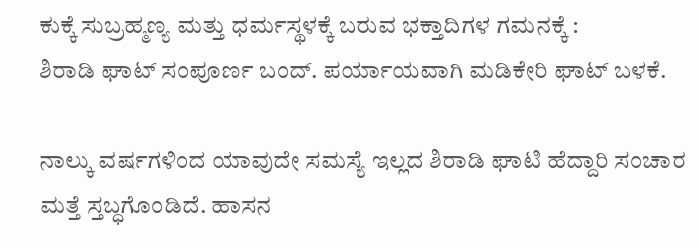ಕುಕ್ಕೆ ಸುಬ್ರಹ್ಮಣ್ಯ ಮತ್ತು ಧರ್ಮಸ್ಥಳಕ್ಕೆ ಬರುವ ಭಕ್ತಾದಿಗಳ ಗಮನಕ್ಕೆ :
ಶಿರಾಡಿ ಘಾಟ್ ಸಂಪೂರ್ಣ ಬಂದ್. ಪರ್ಯಾಯವಾಗಿ ಮಡಿಕೇರಿ ಘಾಟ್ ಬಳಕೆ.

ನಾಲ್ಕು ವರ್ಷಗಳಿಂದ ಯಾವುದೇ ಸಮಸ್ಯೆ ಇಲ್ಲದ ಶಿರಾಡಿ ಘಾಟಿ ಹೆದ್ದಾರಿ ಸಂಚಾರ ಮತ್ತೆ ಸ್ತಬ್ಧಗೊಂಡಿದೆ. ಹಾಸನ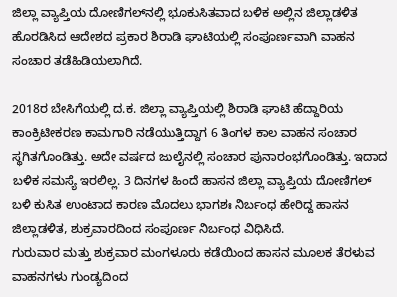ಜಿಲ್ಲಾ ವ್ಯಾಪ್ತಿಯ ದೋಣಿಗಲ್‌ನಲ್ಲಿ ಭೂಕುಸಿತವಾದ ಬಳಿಕ ಅಲ್ಲಿನ ಜಿಲ್ಲಾಡಳಿತ ಹೊರಡಿಸಿದ ಆದೇಶದ ಪ್ರಕಾರ ಶಿರಾಡಿ ಘಾಟಿಯಲ್ಲಿ ಸಂಪೂರ್ಣವಾಗಿ ವಾಹನ ಸಂಚಾರ ತಡೆಹಿಡಿಯಲಾಗಿದೆ.

2018ರ ಬೇಸಿಗೆಯಲ್ಲಿ ದ.ಕ. ಜಿಲ್ಲಾ ವ್ಯಾಪ್ತಿಯಲ್ಲಿ ಶಿರಾಡಿ ಘಾಟಿ ಹೆದ್ದಾರಿಯ ಕಾಂಕ್ರಿಟೀಕರಣ ಕಾಮಗಾರಿ ನಡೆಯುತ್ತಿದ್ದಾಗ 6 ತಿಂಗಳ ಕಾಲ ವಾಹನ ಸಂಚಾರ ಸ್ಥಗಿತಗೊಂಡಿತ್ತು. ಅದೇ ವರ್ಷದ ಜುಲೈನಲ್ಲಿ ಸಂಚಾರ ಪುನಾರಂಭಗೊಂಡಿತ್ತು. ಇದಾದ ಬಳಿಕ ಸಮಸ್ಯೆ ಇರಲಿಲ್ಲ. 3 ದಿನಗಳ ಹಿಂದೆ ಹಾಸನ ಜಿಲ್ಲಾ ವ್ಯಾಪ್ತಿಯ ದೋಣಿಗಲ್‌ ಬಳಿ ಕುಸಿತ ಉಂಟಾದ ಕಾರಣ ಮೊದಲು ಭಾಗಶಃ ನಿರ್ಬಂಧ ಹೇರಿದ್ದ ಹಾಸನ ಜಿಲ್ಲಾಡಳಿತ, ಶುಕ್ರವಾರದಿಂದ ಸಂಪೂರ್ಣ ನಿರ್ಬಂಧ ವಿಧಿಸಿದೆ.
ಗುರುವಾರ ಮತ್ತು ಶುಕ್ರವಾರ ಮಂಗಳೂರು ಕಡೆಯಿಂದ ಹಾಸನ ಮೂಲಕ ತೆರಳುವ ವಾಹನಗಳು ಗುಂಡ್ಯದಿಂದ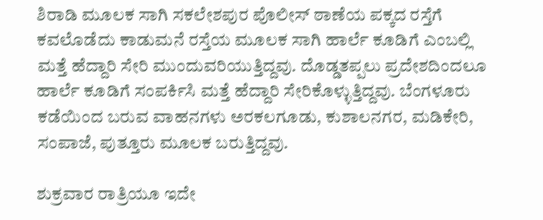ಶಿರಾಡಿ ಮೂಲಕ ಸಾಗಿ ಸಕಲೇಶಪುರ ಪೊಲೀಸ್‌ ಠಾಣೆಯ ಪಕ್ಕದ ರಸ್ತೆಗೆ ಕವಲೊಡೆದು ಕಾಡುಮನೆ ರಸ್ತೆಯ ಮೂಲಕ ಸಾಗಿ ಹಾರ್ಲೆ ಕೂಡಿಗೆ ಎಂಬಲ್ಲಿ ಮತ್ತೆ ಹೆದ್ದಾರಿ ಸೇರಿ ಮುಂದುವರಿಯುತ್ತಿದ್ದವು. ದೊಡ್ಡತಪ್ಪಲು ಪ್ರದೇಶದಿಂದಲೂ ಹಾರ್ಲೆ ಕೂಡಿಗೆ ಸಂಪರ್ಕಿಸಿ ಮತ್ತೆ ಹೆದ್ದಾರಿ ಸೇರಿಕೊಳ್ಳುತ್ತಿದ್ದವು. ಬೆಂಗಳೂರು ಕಡೆಯಿಂದ ಬರುವ ವಾಹನಗಳು ಅರಕಲಗೂಡು, ಕುಶಾಲನಗರ, ಮಡಿಕೇರಿ, ಸಂಪಾಜೆ, ಪುತ್ತೂರು ಮೂಲಕ ಬರುತ್ತಿದ್ದವು.

ಶುಕ್ರವಾರ ರಾತ್ರಿಯೂ ಇದೇ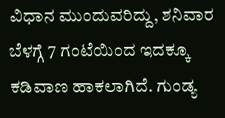ವಿಧಾನ ಮುಂದುವರಿದ್ದು, ಶನಿವಾರ ಬೆಳಗ್ಗೆ 7 ಗಂಟೆಯಿಂದ ಇದಕ್ಕೂ ಕಡಿವಾಣ ಹಾಕಲಾಗಿದೆ. ಗುಂಡ್ಯ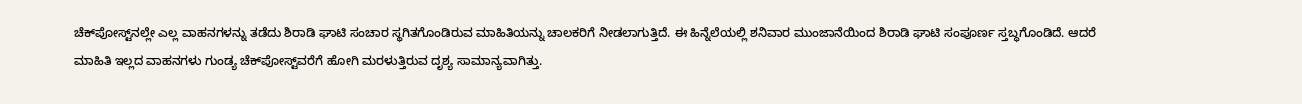ಚೆಕ್‌ಪೋಸ್ಟ್‌ನಲ್ಲೇ ಎಲ್ಲ ವಾಹನಗಳನ್ನು ತಡೆದು ಶಿರಾಡಿ ಘಾಟಿ ಸಂಚಾರ ಸ್ಥಗಿತಗೊಂಡಿರುವ ಮಾಹಿತಿಯನ್ನು ಚಾಲಕರಿಗೆ ನೀಡಲಾಗುತ್ತಿದೆ. ಈ ಹಿನ್ನೆಲೆಯಲ್ಲಿ ಶನಿವಾರ ಮುಂಜಾನೆಯಿಂದ ಶಿರಾಡಿ ಘಾಟಿ ಸಂಪೂರ್ಣ ಸ್ತಬ್ಧಗೊಂಡಿದೆ. ಆದರೆ ಮಾಹಿತಿ ಇಲ್ಲದ ವಾಹನಗಳು ಗುಂಡ್ಯ ಚೆಕ್‌ಪೋಸ್ಟ್‌ವರೆಗೆ ಹೋಗಿ ಮರಳುತ್ತಿರುವ ದೃಶ್ಯ ಸಾಮಾನ್ಯವಾಗಿತ್ತು.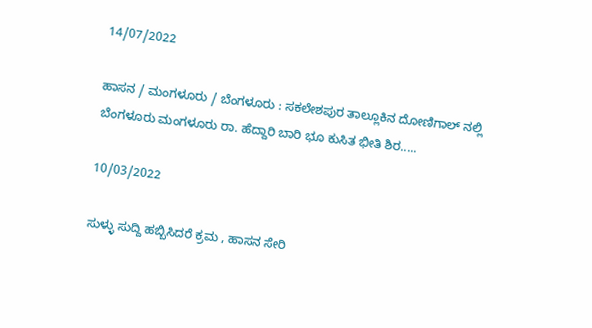14/07/2022

ಹಾಸನ / ಮಂಗಳೂರು / ಬೆಂಗಳೂರು : ಸಕಲೇಶಪುರ ತಾಲ್ಲೂಕಿನ ದೋಣಿಗಾಲ್ ನಲ್ಲಿ ಬೆಂಗಳೂರು ಮಂಗಳೂರು ರಾ. ಹೆದ್ದಾರಿ ಬಾರಿ ಭೂ ಕುಸಿತ ಭೀತಿ ಶಿರ.....

10/03/2022

ಸುಳ್ಳು ಸುದ್ದಿ ಹಬ್ಬಿಸಿದರೆ ಕ್ರಮ , ಹಾಸನ ಸೇರಿ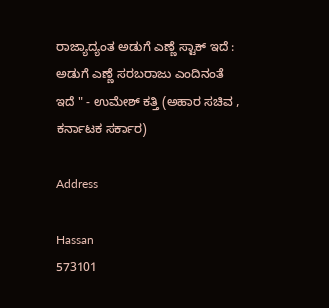ರಾಜ್ಯಾದ್ಯಂತ ಅಡುಗೆ ಎಣ್ಣೆ ಸ್ಟಾಕ್ ಇದೆ : ಅಡುಗೆ ಎಣ್ಣೆ ಸರಬರಾಜು ಎಂದಿನಂತೆ ಇದೆ " - ಉಮೇಶ್ ಕತ್ತಿ (ಅಹಾರ ಸಚಿವ , ಕರ್ನಾಟಕ ಸರ್ಕಾರ)

Address

Hassan
573101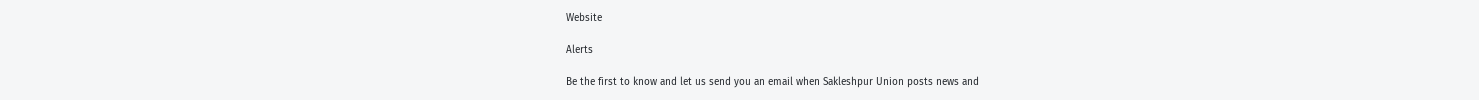Website

Alerts

Be the first to know and let us send you an email when Sakleshpur Union posts news and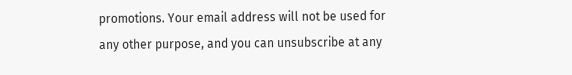promotions. Your email address will not be used for any other purpose, and you can unsubscribe at any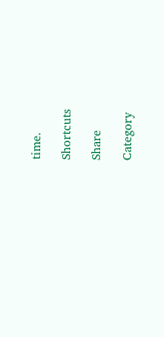time.

Shortcuts

Share

Category